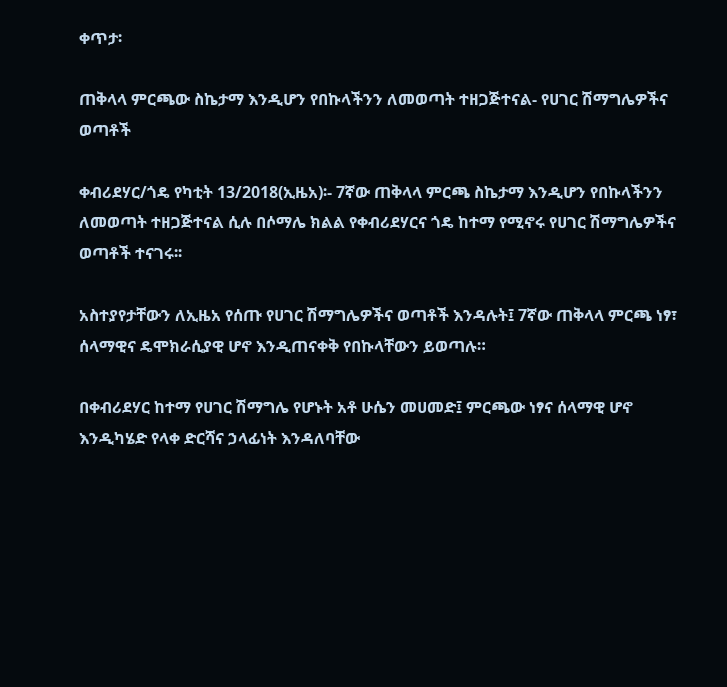ቀጥታ፡

ጠቅላላ ምርጫው ስኬታማ እንዲሆን የበኩላችንን ለመወጣት ተዘጋጅተናል- የሀገር ሽማግሌዎችና ወጣቶች

ቀብሪደሃር/ጎዴ የካቲት 13/2018(ኢዜአ)፡- 7ኛው ጠቅላላ ምርጫ ስኬታማ እንዲሆን የበኩላችንን ለመወጣት ተዘጋጅተናል ሲሉ በሶማሌ ክልል የቀብሪደሃርና ጎዴ ከተማ የሚኖሩ የሀገር ሽማግሌዎችና ወጣቶች ተናገሩ፡፡

አስተያየታቸውን ለኢዜአ የሰጡ የሀገር ሽማግሌዎችና ወጣቶች እንዳሉት፤ 7ኛው ጠቅላላ ምርጫ ነፃ፣ ሰላማዊና ዴሞክራሲያዊ ሆኖ እንዲጠናቀቅ የበኩላቸውን ይወጣሉ።

በቀብሪደሃር ከተማ የሀገር ሽማግሌ የሆኑት አቶ ሁሴን መሀመድ፤ ምርጫው ነፃና ሰላማዊ ሆኖ እንዲካሄድ የላቀ ድርሻና ኃላፊነት እንዳለባቸው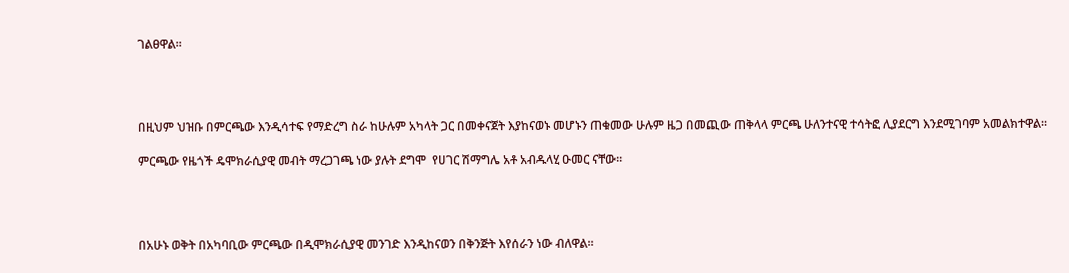ገልፀዋል።




በዚህም ህዝቡ በምርጫው እንዲሳተፍ የማድረግ ስራ ከሁሉም አካላት ጋር በመቀናጀት እያከናወኑ መሆኑን ጠቁመው ሁሉም ዜጋ በመጪው ጠቅላላ ምርጫ ሁለንተናዊ ተሳትፎ ሊያደርግ እንደሚገባም አመልክተዋል።

ምርጫው የዜጎች ዴሞክራሲያዊ መብት ማረጋገጫ ነው ያሉት ደግሞ  የሀገር ሽማግሌ አቶ አብዱላሂ ዑመር ናቸው።




በአሁኑ ወቅት በአካባቢው ምርጫው በዲሞክራሲያዊ መንገድ እንዲከናወን በቅንጅት እየሰራን ነው ብለዋል።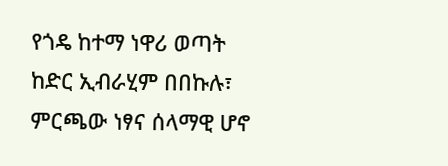የጎዴ ከተማ ነዋሪ ወጣት ከድር ኢብራሂም በበኩሉ፣ ምርጫው ነፃና ሰላማዊ ሆኖ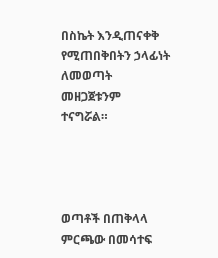በስኬት እንዲጠናቀቅ የሚጠበቅበትን ኃላፊነት ለመወጣት መዘጋጀቱንም ተናግሯል።




ወጣቶች በጠቅላላ ምርጫው በመሳተፍ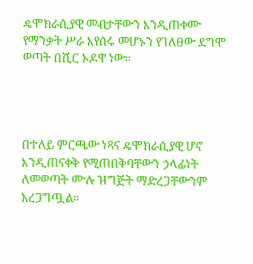ዴሞክራሲያዊ መብታቸውን እንዲጠቀሙ የማንቃት ሥራ እየሰሩ መሆኑን የገለፀው ደግሞ ወጣት በሺር ኦዶዋ ነው።




በተለይ ምርጫው ነጻና ዴሞክራሲያዊ ሆኖ እንዲጠናቀቅ የሚጠበቅባቸውን ኃላፊነት ለመወጣት ሙሉ ዝግጅት ማድረጋቸውንም አረጋግጧል።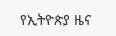የኢትዮጵያ ዜና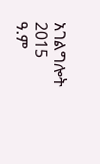አገልግሎት
2015
ዓ.ም